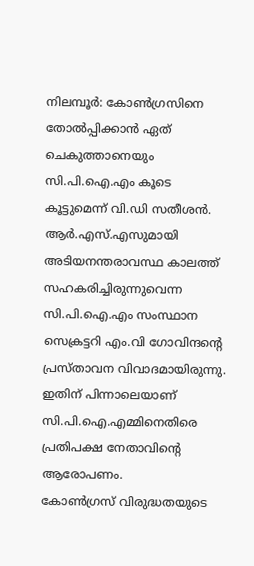നിലമ്പൂർ: കോൺഗ്രസിനെ തോൽപ്പിക്കാൻ ഏത് ചെകുത്താനെയും സി.പി.ഐ.എം കൂടെ കൂട്ടുമെന്ന് വി.ഡി സതീശൻ. ആർ.എസ്.എസുമായി അടിയനന്തരാവസ്ഥ കാലത്ത് സഹകരിച്ചിരുന്നുവെന്ന സി.പി.ഐ.എം സംസ്ഥാന സെക്രട്ടറി എം.വി ഗോവിന്ദന്റെ പ്രസ്താവന വിവാദമായിരുന്നു. ഇതിന് പിന്നാലെയാണ് സി.പി.ഐ.എമ്മിനെതിരെ പ്രതിപക്ഷ നേതാവിന്റെ ആരോപണം.
കോൺഗ്രസ് വിരുദ്ധതയുടെ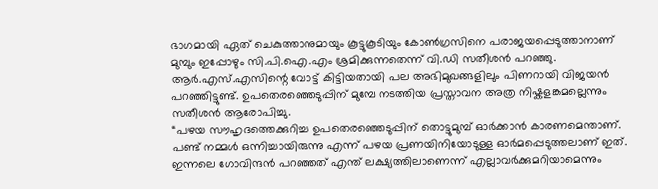ഭാഗമായി ഏത് ചെകുത്താനുമായും കൂട്ടുകൂടിയും കോൺഗ്രസിനെ പരാജയപ്പെടുത്താനാണ് മുമ്പും ഇപ്പോഴും സി.പി.ഐ.എം ശ്രമിക്കുന്നതെന്ന് വി.ഡി സതീശൻ പറഞ്ഞു. ആർ.എസ്.എസിന്റെ വോട്ട് കിട്ടിയതായി പല അഭിമുഖങ്ങളിലും പിണറായി വിജയൻ പറഞ്ഞിട്ടുണ്ട്. ഉപതെരഞ്ഞെടുപ്പിന് മുമ്പേ നടത്തിയ പ്രസ്താവന അത്ര നിഷ്കളങ്കമല്ലെന്നും സതീശൻ ആരോപിച്ചു.
“പഴയ സൗഹൃദത്തെക്കുറിച്ച ഉപതെരഞ്ഞെടുപ്പിന് തൊട്ടുമുമ്പ് ഓർക്കാൻ കാരണമെന്താണ്. പണ്ട് നമ്മൾ ഒന്നിച്ചായിരുന്നു എന്ന് പഴയ പ്രണയിനിയോടുള്ള ഓർമപ്പെടുത്തലാണ് ഇത്. ഇന്നലെ ഗോവിന്ദൻ പറഞ്ഞത് എന്ത് ലക്ഷ്യത്തിലാണെന്ന് എല്ലാവർക്കുമറിയാമെന്നും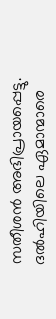സതീശൻ അഭിപ്രായപ്പെട്ടു. ദൽഹിയിലെ ഏമാന്മാരെ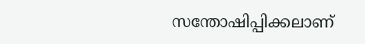സന്തോഷിപ്പിക്കലാണ്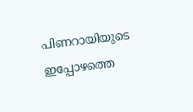പിണറായിയുടെ ഇപ്പോഴത്തെ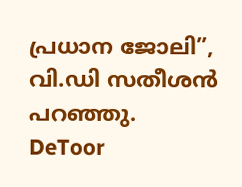പ്രധാന ജോലി”, വി.ഡി സതീശൻ പറഞ്ഞു.
DeToor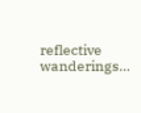reflective wanderings…